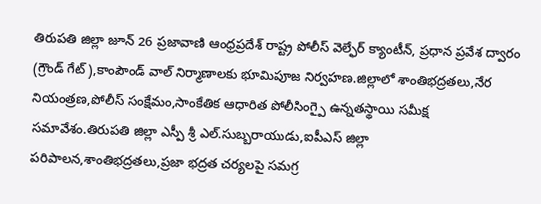తిరుపతి జిల్లా జూన్ 26 ప్రజావాణి ఆంధ్రప్రదేశ్ రాష్ట్ర పోలీస్ వెల్ఫేర్ క్యాంటీన్, ప్రధాన ప్రవేశ ద్వారం (గ్రౌండ్ గేట్),కాంపౌండ్ వాల్ నిర్మాణాలకు భూమిపూజ నిర్వహణ.జిల్లాలో శాంతిభద్రతలు,నేర నియంత్రణ,పోలీస్ సంక్షేమం,సాంకేతిక ఆధారిత పోలీసింగ్పై ఉన్నతస్థాయి సమీక్ష సమావేశం.తిరుపతి జిల్లా ఎస్పీ శ్రీ ఎల్.సుబ్బరాయుడు,ఐపీఎస్ జిల్లా పరిపాలన,శాంతిభద్రతలు,ప్రజా భద్రత చర్యలపై సమగ్ర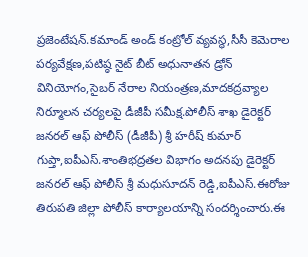ప్రజెంటేషన్.కమాండ్ అండ్ కంట్రోల్ వ్యవస్థ,సీసీ కెమెరాల పర్యవేక్షణ,పటిష్ఠ నైట్ బీట్ అధునాతన డ్రోన్ వినియోగం,సైబర్ నేరాల నియంత్రణ,మాదకద్రవ్యాల నిర్మూలన చర్యలపై డీజీపీ సమీక్ష.పోలీస్ శాఖ డైరెక్టర్ జనరల్ ఆఫ్ పోలీస్ (డీజీపీ) శ్రీ హరీష్ కుమార్ గుప్తా,ఐపీఎస్.శాంతిభద్రతల విభాగం అదనపు డైరెక్టర్ జనరల్ ఆఫ్ పోలీస్ శ్రీ మధుసూదన్ రెడ్డి,ఐపీఎస్.ఈరోజు తిరుపతి జిల్లా పోలీస్ కార్యాలయాన్ని సందర్శించారు.ఈ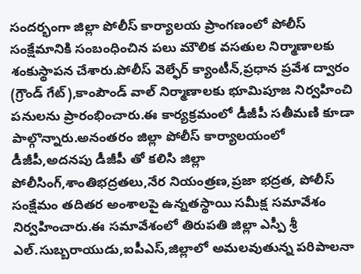సందర్భంగా జిల్లా పోలీస్ కార్యాలయ ప్రాంగణంలో పోలీస్ సంక్షేమానికి సంబంధించిన పలు మౌలిక వసతుల నిర్మాణాలకు శంకుస్థాపన చేశారు.పోలీస్ వెల్ఫేర్ క్యాంటీన్,ప్రధాన ప్రవేశ ద్వారం (గ్రౌండ్ గేట్),కాంపౌండ్ వాల్ నిర్మాణాలకు భూమిపూజ నిర్వహించి పనులను ప్రారంభించారు.ఈ కార్యక్రమంలో డీజీపీ సతీమణి కూడా పాల్గొన్నారు.అనంతరం జిల్లా పోలీస్ కార్యాలయంలో డీజీపీ,అదనపు డీజీపీ తో కలిసి జిల్లా పోలీసింగ్,శాంతిభద్రతలు,నేర నియంత్రణ,ప్రజా భద్రత, పోలీస్ సంక్షేమం తదితర అంశాలపై ఉన్నతస్థాయి సమీక్ష సమావేశం నిర్వహించారు.ఈ సమావేశంలో తిరుపతి జిల్లా ఎస్పీ శ్రీ ఎల్.సుబ్బరాయుడు,ఐపీఎస్,జిల్లాలో అమలవుతున్న పరిపాలనా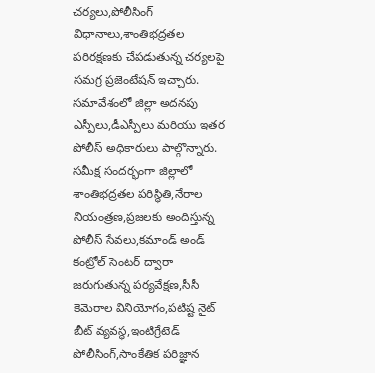చర్యలు,పోలీసింగ్ విధానాలు,శాంతిభద్రతల పరిరక్షణకు చేపడుతున్న చర్యలపై సమగ్ర ప్రజెంటేషన్ ఇచ్చారు. సమావేశంలో జిల్లా అదనపు ఎస్పీలు,డీఎస్పీలు మరియు ఇతర పోలీస్ అధికారులు పాల్గొన్నారు.
సమీక్ష సందర్భంగా జిల్లాలో శాంతిభద్రతల పరిస్థితి,నేరాల నియంత్రణ,ప్రజలకు అందిస్తున్న పోలీస్ సేవలు,కమాండ్ అండ్ కంట్రోల్ సెంటర్ ద్వారా జరుగుతున్న పర్యవేక్షణ,సీసీ కెమెరాల వినియోగం,పటిష్ట నైట్ బీట్ వ్యవస్థ,ఇంటిగ్రేటెడ్ పోలీసింగ్,సాంకేతిక పరిజ్ఞాన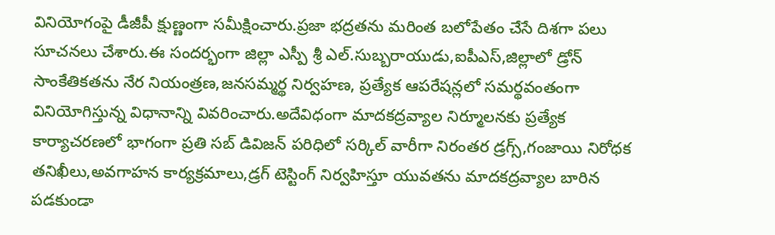వినియోగంపై డీజీపీ క్షుణ్ణంగా సమీక్షించారు.ప్రజా భద్రతను మరింత బలోపేతం చేసే దిశగా పలు సూచనలు చేశారు.ఈ సందర్భంగా జిల్లా ఎస్పీ శ్రీ ఎల్.సుబ్బరాయుడు,ఐపీఎస్,జిల్లాలో డ్రోన్ సాంకేతికతను నేర నియంత్రణ,జనసమ్మర్థ నిర్వహణ, ప్రత్యేక ఆపరేషన్లలో సమర్థవంతంగా వినియోగిస్తున్న విధానాన్ని వివరించారు.అదేవిధంగా మాదకద్రవ్యాల నిర్మూలనకు ప్రత్యేక కార్యాచరణలో భాగంగా ప్రతి సబ్ డివిజన్ పరిధిలో సర్కిల్ వారీగా నిరంతర డ్రగ్స్,గంజాయి నిరోధక తనిఖీలు,అవగాహన కార్యక్రమాలు,డ్రగ్ టెస్టింగ్ నిర్వహిస్తూ యువతను మాదకద్రవ్యాల బారిన పడకుండా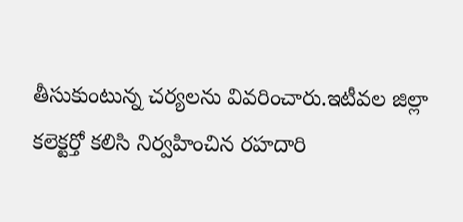తీసుకుంటున్న చర్యలను వివరించారు.ఇటీవల జిల్లా కలెక్టర్తో కలిసి నిర్వహించిన రహదారి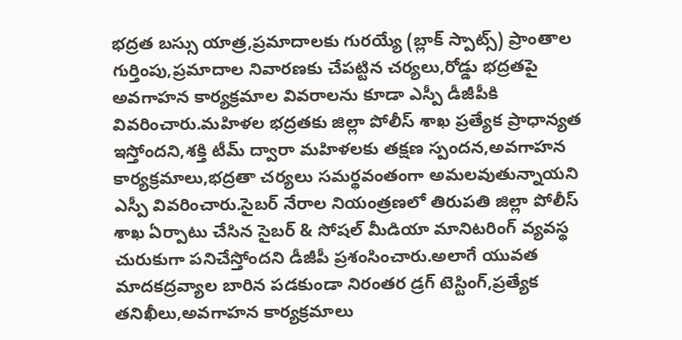భద్రత బస్సు యాత్ర,ప్రమాదాలకు గురయ్యే (బ్లాక్ స్పాట్స్) ప్రాంతాల గుర్తింపు,ప్రమాదాల నివారణకు చేపట్టిన చర్యలు,రోడ్డు భద్రతపై అవగాహన కార్యక్రమాల వివరాలను కూడా ఎస్పీ డీజీపీకి వివరించారు.మహిళల భద్రతకు జిల్లా పోలీస్ శాఖ ప్రత్యేక ప్రాధాన్యత ఇస్తోందని,శక్తి టీమ్ ద్వారా మహిళలకు తక్షణ స్పందన,అవగాహన కార్యక్రమాలు,భద్రతా చర్యలు సమర్థవంతంగా అమలవుతున్నాయని ఎస్పీ వివరించారు.సైబర్ నేరాల నియంత్రణలో తిరుపతి జిల్లా పోలీస్ శాఖ ఏర్పాటు చేసిన సైబర్ & సోషల్ మీడియా మానిటరింగ్ వ్యవస్థ చురుకుగా పనిచేస్తోందని డీజీపీ ప్రశంసించారు.అలాగే యువత మాదకద్రవ్యాల బారిన పడకుండా నిరంతర డ్రగ్ టెస్టింగ్,ప్రత్యేక తనిఖీలు,అవగాహన కార్యక్రమాలు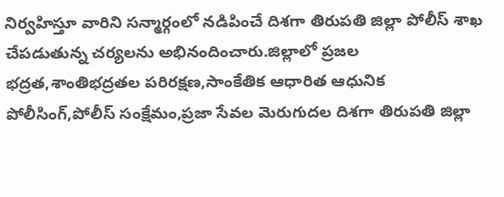నిర్వహిస్తూ వారిని సన్మార్గంలో నడిపించే దిశగా తిరుపతి జిల్లా పోలీస్ శాఖ చేపడుతున్న చర్యలను అభినందించారు.జిల్లాలో ప్రజల భద్రత,శాంతిభద్రతల పరిరక్షణ,సాంకేతిక ఆధారిత ఆధునిక పోలీసింగ్,పోలీస్ సంక్షేమం,ప్రజా సేవల మెరుగుదల దిశగా తిరుపతి జిల్లా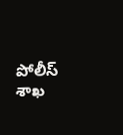పోలీస్ శాఖ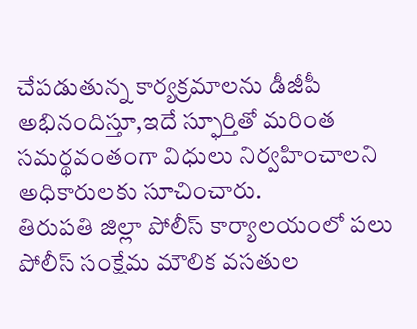చేపడుతున్న కార్యక్రమాలను డీజీపీ అభినందిస్తూ,ఇదే స్ఫూర్తితో మరింత సమర్థవంతంగా విధులు నిర్వహించాలని అధికారులకు సూచించారు.
తిరుపతి జిల్లా పోలీస్ కార్యాలయంలో పలు పోలీస్ సంక్షేమ మౌలిక వసతుల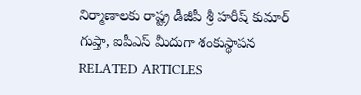నిర్మాణాలకు రాష్ట్ర డీజీపీ శ్రీ హరీష్ కుమార్ గుప్తా, ఐపీఎస్ మీదుగా శంకుస్థాపన
RELATED ARTICLES